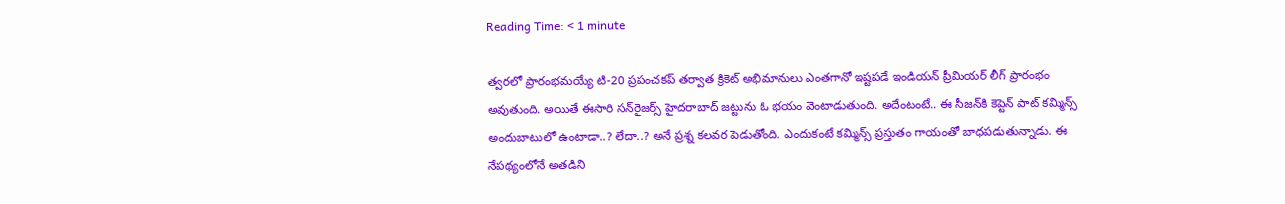Reading Time: < 1 minute

త్వరలో ప్రారంభమయ్యే టి-20 ప్రపంచకప్ తర్వాత క్రికెట్ అభిమానులు ఎంతగానో ఇష్టపడే ఇండియన్ ప్రీమియర్ లీగ్ ప్రారంభం అవుతుంది. అయితే ఈసారి సన్‌రైజర్స్ హైదరాబాద్ జట్టును ఓ భయం వెంటాడుతుంది. అదేంటంటే.. ఈ సీజన్‌కి కెప్టెన్ పాట్ కమ్మిన్స్ అందుబాటులో ఉంటాడా..? లేదా..? అనే ప్రశ్న కలవర పెడుతోంది. ఎందుకంటే కమ్మిన్స్ ప్రస్తుతం గాయంతో బాధపడుతున్నాడు. ఈ నేపథ్యంలోనే అతడిని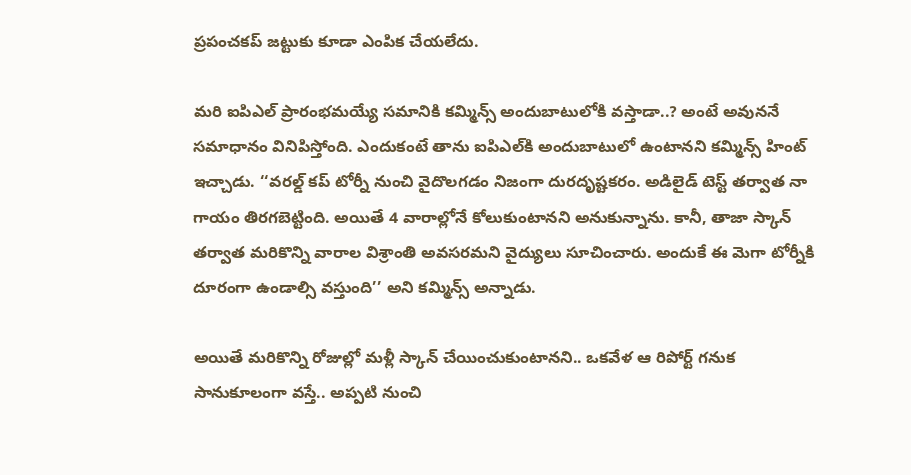ప్రపంచకప్ జట్టుకు కూడా ఎంపిక చేయలేదు.

మరి ఐపిఎల్ ప్రారంభమయ్యే సమానికి కమ్మిన్స్ అందుబాటులోకి వస్తాడా..? అంటే అవుననే సమాధానం వినిపిస్తోంది. ఎందుకంటే తాను ఐపిఎల్‌కి అందుబాటులో ఉంటానని కమ్మిన్స్ హింట్ ఇచ్చాడు. ‘‘వరల్డ్ కప్‌ టోర్నీ నుంచి వైదొలగడం నిజంగా దురదృష్టకరం. అడిలైడ్ టెస్ట్ తర్వాత నా గాయం తిరగబెట్టింది. అయితే 4 వారాల్లోనే కోలుకుంటానని అనుకున్నాను. కానీ, తాజా స్కాన్ తర్వాత మరికొన్ని వారాల విశ్రాంతి అవసరమని వైద్యులు సూచించారు. అందుకే ఈ మెగా టోర్నీకి దూరంగా ఉండాల్సి వస్తుంది’’ అని కమ్మిన్స్ అన్నాడు.

అయితే మరికొన్ని రోజుల్లో మళ్లీ స్కాన్ చేయించుకుంటానని.. ఒకవేళ ఆ రిపోర్ట్ గనుక సానుకూలంగా వస్తే.. అప్పటి నుంచి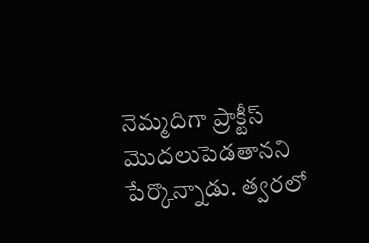నెమ్మదిగా ప్రాక్టీస్ మొదలుపెడతానని పేర్కొన్నాడు. త్వరలో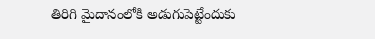తిరిగి మైదానంలోకి అడుగుపెట్టేందుకు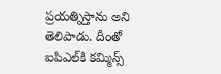ప్రయత్నిస్తాను అని తెలిపాడు. దీంతో ఐపిఎల్‌కి కమ్మిన్స్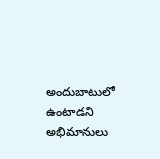అందుబాటులో ఉంటాడని అభిమానులు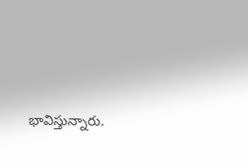భావిస్తున్నారు.